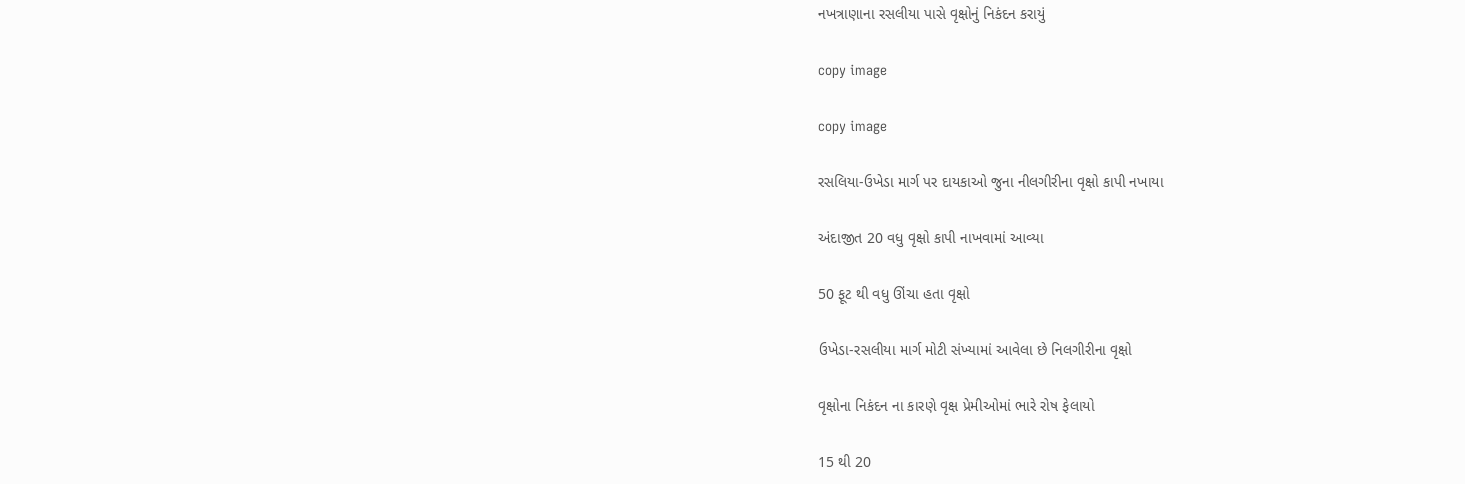નખત્રાણાના રસલીયા પાસે વૃક્ષોનું નિકંદન કરાયું

copy image

copy image

રસલિયા-ઉખેડા માર્ગ પર દાયકાઓ જુના નીલગીરીના વૃક્ષો કાપી નખાયા

અંદાજીત 20 વધુ વૃક્ષો કાપી નાખવામાં આવ્યા

50 ફૂટ થી વધુ ઊંચા હતા વૃક્ષો

ઉખેડા-રસલીયા માર્ગ મોટી સંખ્યામાં આવેલા છે નિલગીરીના વૃક્ષો

વૃક્ષોના નિકંદન ના કારણે વૃક્ષ પ્રેમીઓમાં ભારે રોષ ફેલાયો

15 થી 20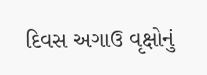દિવસ અગાઉ વૃક્ષોનું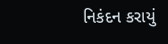નિકંદન કરાયું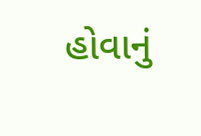હોવાનું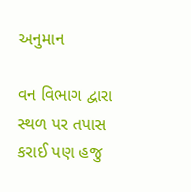અનુમાન

વન વિભાગ દ્વારા સ્થળ પર તપાસ કરાઈ પણ હજુ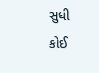સુધી કોઈ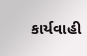કાર્યવાહી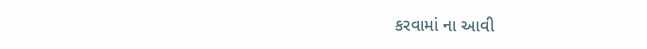કરવામાં ના આવી